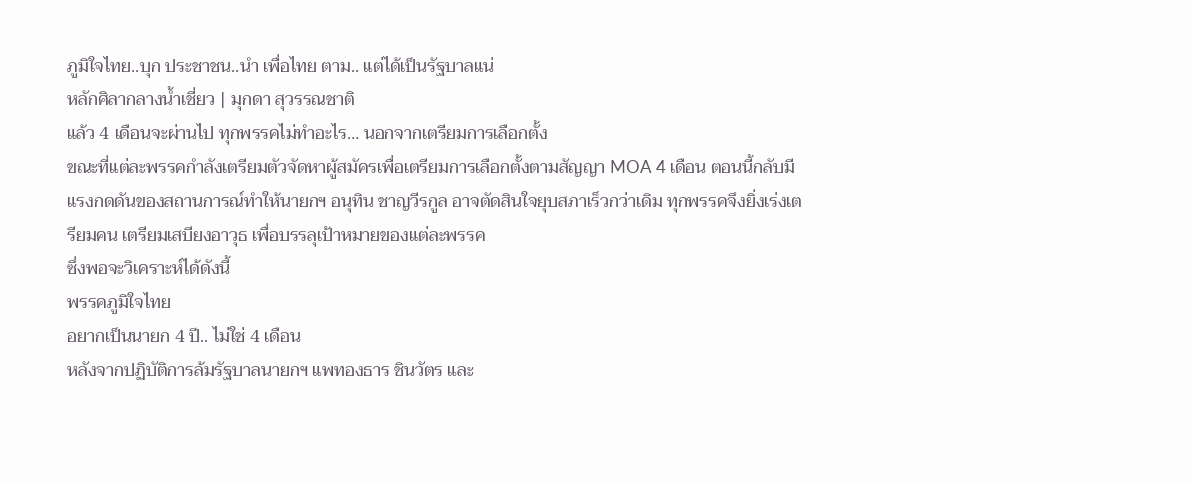ภูมิใจไทย..บุก ประชาชน..นำ เพื่อไทย ตาม.. แต่ได้เป็นรัฐบาลแน่
หลักศิลากลางน้ำเชี่ยว | มุกดา สุวรรณชาติ
แล้ว 4 เดือนจะผ่านไป ทุกพรรคไม่ทำอะไร… นอกจากเตรียมการเลือกตั้ง
ขณะที่แต่ละพรรคกำลังเตรียมตัวจัดหาผู้สมัครเพื่อเตรียมการเลือกตั้งตามสัญญา MOA 4 เดือน ตอนนี้กลับมีแรงกดดันของสถานการณ์ทำให้นายกฯ อนุทิน ชาญวีรกูล อาจตัดสินใจยุบสภาเร็วกว่าเดิม ทุกพรรคจึงยิ่งเร่งเตรียมคน เตรียมเสบียงอาวุธ เพื่อบรรลุเป้าหมายของแต่ละพรรค
ซึ่งพอจะวิเคราะห์ได้ดังนี้
พรรคภูมิใจไทย
อยากเป็นนายก 4 ปี.. ไม่ใช่ 4 เดือน
หลังจากปฏิบัติการล้มรัฐบาลนายกฯ แพทองธาร ชินวัตร และ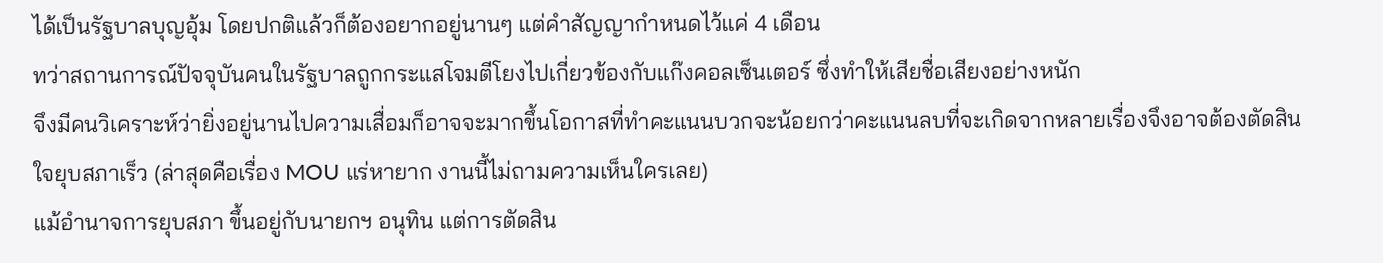ได้เป็นรัฐบาลบุญอุ้ม โดยปกติแล้วก็ต้องอยากอยู่นานๆ แต่คำสัญญากำหนดไว้แค่ 4 เดือน
ทว่าสถานการณ์ปัจจุบันคนในรัฐบาลถูกกระแสโจมตีโยงไปเกี่ยวข้องกับแก๊งคอลเซ็นเตอร์ ซึ่งทำให้เสียชื่อเสียงอย่างหนัก
จึงมีคนวิเคราะห์ว่ายิ่งอยู่นานไปความเสื่อมก็อาจจะมากขึ้นโอกาสที่ทำคะแนนบวกจะน้อยกว่าคะแนนลบที่จะเกิดจากหลายเรื่องจึงอาจต้องตัดสินใจยุบสภาเร็ว (ล่าสุดคือเรื่อง MOU แร่หายาก งานนี้ไม่ถามความเห็นใครเลย)
แม้อำนาจการยุบสภา ขึ้นอยู่กับนายกฯ อนุทิน แต่การตัดสิน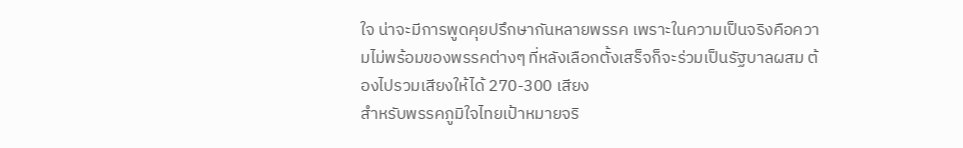ใจ น่าจะมีการพูดคุยปรึกษากันหลายพรรค เพราะในความเป็นจริงคือความไม่พร้อมของพรรคต่างๆ ที่หลังเลือกตั้งเสร็จก็จะร่วมเป็นรัฐบาลผสม ต้องไปรวมเสียงให้ได้ 270-300 เสียง
สำหรับพรรคภูมิใจไทยเป้าหมายจริ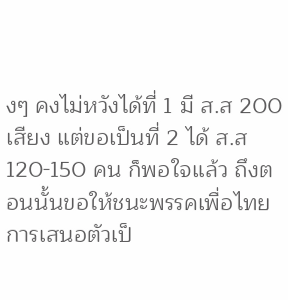งๆ คงไม่หวังได้ที่ 1 มี ส.ส 200 เสียง แต่ขอเป็นที่ 2 ได้ ส.ส 120-150 คน ก็พอใจแล้ว ถึงตอนนั้นขอให้ชนะพรรคเพื่อไทย การเสนอตัวเป็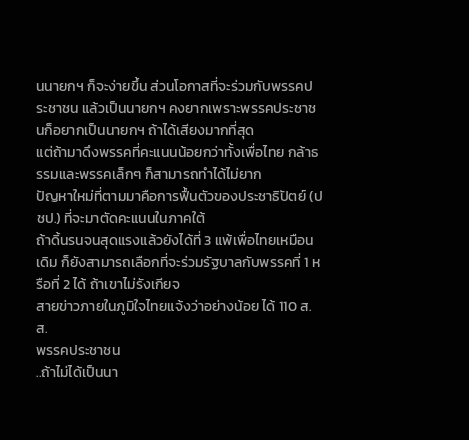นนายกฯ ก็จะง่ายขึ้น ส่วนโอกาสที่จะร่วมกับพรรคประชาชน แล้วเป็นนายกฯ คงยากเพราะพรรคประชาชนก็อยากเป็นนายกฯ ถ้าได้เสียงมากที่สุด
แต่ถ้ามาดึงพรรคที่คะแนนน้อยกว่าทั้งเพื่อไทย กล้าธรรมและพรรคเล็กๆ ก็สามารถทำได้ไม่ยาก
ปัญหาใหม่ที่ตามมาคือการฟื้นตัวของประชาธิปัตย์ (ปชป.) ที่จะมาตัดคะแนนในภาคใต้
ถ้าดิ้นรนจนสุดแรงแล้วยังได้ที่ 3 แพ้เพื่อไทยเหมือนเดิม ก็ยังสามารถเลือกที่จะร่วมรัฐบาลกับพรรคที่ 1 หรือที่ 2 ได้ ถ้าเขาไม่รังเกียจ
สายข่าวภายในภูมิใจไทยแจ้งว่าอย่างน้อย ได้ 110 ส.ส.
พรรคประชาชน
..ถ้าไม่ได้เป็นนา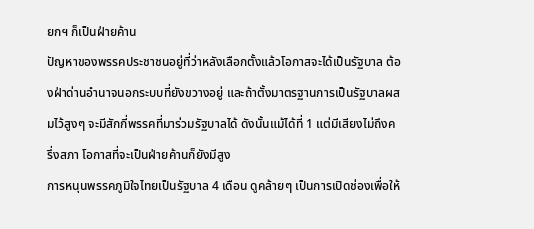ยกฯ ก็เป็นฝ่ายค้าน
ปัญหาของพรรคประชาชนอยู่ที่ว่าหลังเลือกตั้งแล้วโอกาสจะได้เป็นรัฐบาล ต้องฝ่าด่านอำนาจนอกระบบที่ยังขวางอยู่ และถ้าตั้งมาตรฐานการเป็นรัฐบาลผสมไว้สูงๆ จะมีสักกี่พรรคที่มาร่วมรัฐบาลได้ ดังนั้นแม้ได้ที่ 1 แต่มีเสียงไม่ถึงครึ่งสภา โอกาสที่จะเป็นฝ่ายค้านก็ยังมีสูง
การหนุนพรรคภูมิใจไทยเป็นรัฐบาล 4 เดือน ดูคล้ายๆ เป็นการเปิดช่องเพื่อให้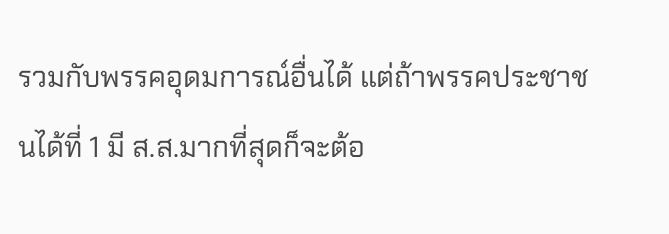รวมกับพรรคอุดมการณ์อื่นได้ แต่ถ้าพรรคประชาชนได้ที่ 1 มี ส.ส.มากที่สุดก็จะต้อ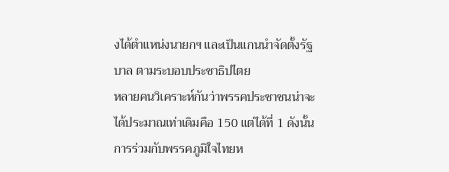งได้ตำแหน่งนายกฯ และเป็นแกนนำจัดตั้งรัฐบาล ตามระบอบประชาธิปไตย
หลายคนวิเคราะห์กันว่าพรรคประชาชนน่าจะได้ประมาณเท่าเดิมคือ 150 แต่ได้ที่ 1 ดังนั้นการร่วมกับพรรคภูมิใจไทยห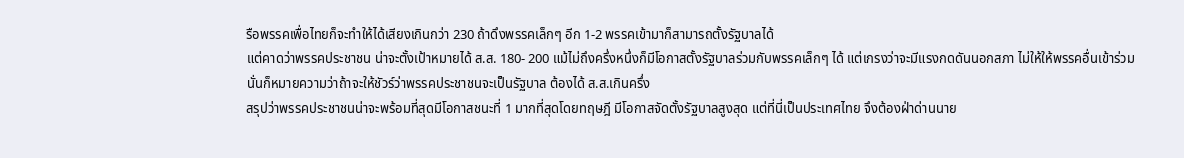รือพรรคเพื่อไทยก็จะทำให้ได้เสียงเกินกว่า 230 ถ้าดึงพรรคเล็กๆ อีก 1-2 พรรคเข้ามาก็สามารถตั้งรัฐบาลได้
แต่คาดว่าพรรคประชาชน น่าจะตั้งเป้าหมายได้ ส.ส. 180- 200 แม้ไม่ถึงครึ่งหนึ่งก็มีโอกาสตั้งรัฐบาลร่วมกับพรรคเล็กๆ ได้ แต่เกรงว่าจะมีแรงกดดันนอกสภา ไม่ให้ให้พรรคอื่นเข้าร่วม
นั่นก็หมายความว่าถ้าจะให้ชัวร์ว่าพรรคประชาชนจะเป็นรัฐบาล ต้องได้ ส.ส.เกินครึ่ง
สรุปว่าพรรคประชาชนน่าจะพร้อมที่สุดมีโอกาสชนะที่ 1 มากที่สุดโดยทฤษฎี มีโอกาสจัดตั้งรัฐบาลสูงสุด แต่ที่นี่เป็นประเทศไทย จึงต้องฝ่าด่านนาย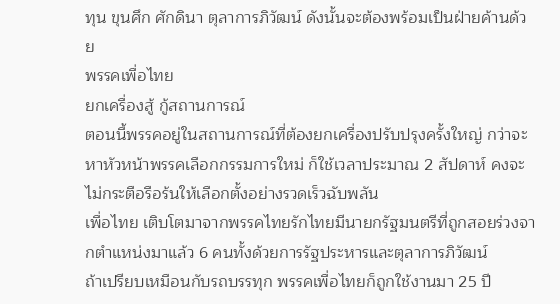ทุน ขุนศึก ศักดินา ตุลาการภิวัฒน์ ดังนั้นจะต้องพร้อมเป็นฝ่ายค้านด้วย
พรรคเพื่อไทย
ยกเครื่องสู้ กู้สถานการณ์
ตอนนี้พรรคอยู่ในสถานการณ์ที่ต้องยกเครื่องปรับปรุงครั้งใหญ่ กว่าจะหาหัวหน้าพรรคเลือกกรรมการใหม่ ก็ใช้เวลาประมาณ 2 สัปดาห์ คงจะไม่กระตือรือร้นให้เลือกตั้งอย่างรวดเร็วฉับพลัน
เพื่อไทย เติบโตมาจากพรรคไทยรักไทยมีนายกรัฐมนตรีที่ถูกสอยร่วงจากตำแหน่งมาแล้ว 6 คนทั้งด้วยการรัฐประหารและตุลาการภิวัฒน์
ถ้าเปรียบเหมือนกับรถบรรทุก พรรคเพื่อไทยก็ถูกใช้งานมา 25 ปี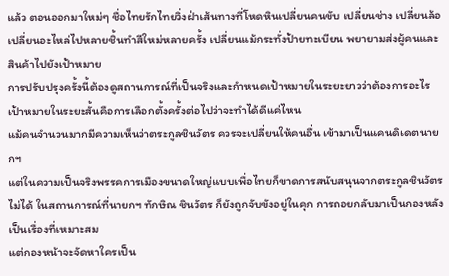แล้ว ตอนออกมาใหม่ๆ ชื่อไทยรักไทยวิ่งฝ่าเส้นทางที่โหดหินเปลี่ยนคนขับ เปลี่ยนช่าง เปลี่ยนล้อ เปลี่ยนอะไหล่ไปหลายชิ้นทำสีใหม่หลายครั้ง เปลี่ยนแม้กระทั่งป้ายทะเบียน พยายามส่งผู้คนและสินค้าไปยังเป้าหมาย
การปรับปรุงครั้งนี้ต้องดูสถานการณ์ที่เป็นจริงและกำหนดเป้าหมายในระยะยาวว่าต้องการอะไร
เป้าหมายในระยะสั้นคือการเลือกตั้งครั้งต่อไปว่าจะทำได้ดีแค่ไหน
แม้คนจำนวนมากมีความเห็นว่าตระกูลชินวัตร ควรจะเปลี่ยนให้คนอื่น เข้ามาเป็นแคนดิเดตนายกฯ
แต่ในความเป็นจริงพรรคการเมืองขนาดใหญ่แบบเพื่อไทยก็ขาดการสนับสนุนจากตระกูลชินวัตรไม่ได้ ในสถานการณ์ที่นายกฯ ทักษิณ ชินวัตร ก็ยังถูกจับขังอยู่ในคุก การถอยกลับมาเป็นกองหลังเป็นเรื่องที่เหมาะสม
แต่กองหน้าจะจัดหาใครเป็น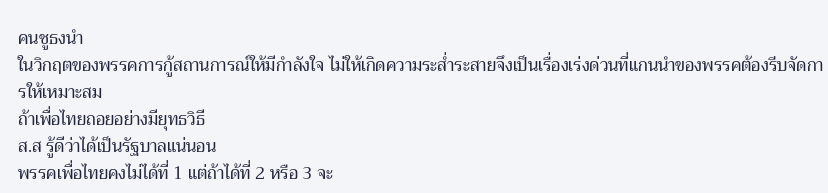คนชูธงนำ
ในวิกฤตของพรรคการกู้สถานการณ์ให้มีกำลังใจ ไม่ให้เกิดความระส่ำระสายจึงเป็นเรื่องเร่งด่วนที่แกนนำของพรรคต้องรีบจัดการให้เหมาะสม
ถ้าเพื่อไทยถอยอย่างมียุทธวิธี
ส.ส รู้ดีว่าได้เป็นรัฐบาลแน่นอน
พรรคเพื่อไทยคงไม่ได้ที่ 1 แต่ถ้าได้ที่ 2 หรือ 3 จะ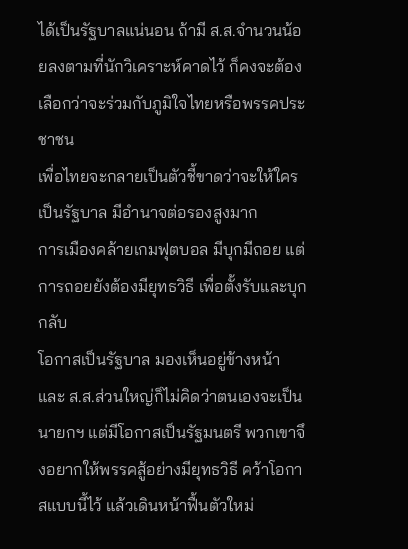ได้เป็นรัฐบาลแน่นอน ถ้ามี ส.ส.จำนวนน้อยลงตามที่นักวิเคราะห์คาดไว้ ก็คงจะต้องเลือกว่าจะร่วมกับภูมิใจไทยหรือพรรคประชาชน
เพื่อไทยจะกลายเป็นตัวชี้ขาดว่าจะให้ใครเป็นรัฐบาล มีอำนาจต่อรองสูงมาก
การเมืองคล้ายเกมฟุตบอล มีบุกมีถอย แต่การถอยยังต้องมียุทธวิธี เพื่อตั้งรับและบุกกลับ
โอกาสเป็นรัฐบาล มองเห็นอยู่ข้างหน้า และ ส.ส.ส่วนใหญ่ก็ไม่คิดว่าตนเองจะเป็นนายกฯ แต่มีโอกาสเป็นรัฐมนตรี พวกเขาจึงอยากให้พรรคสู้อย่างมียุทธวิธี คว้าโอกาสแบบนี้ไว้ แล้วเดินหน้าฟื้นตัวใหม่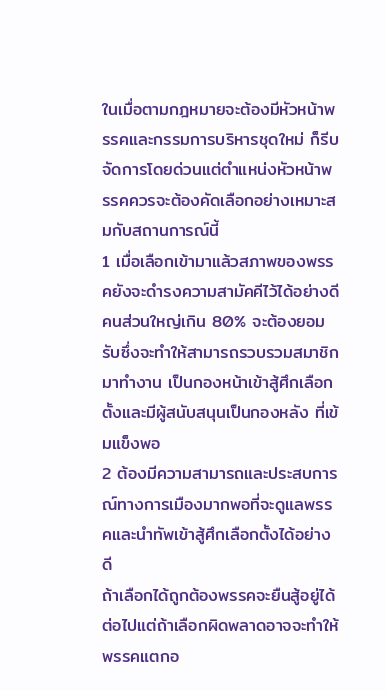ในเมื่อตามกฎหมายจะต้องมีหัวหน้าพรรคและกรรมการบริหารชุดใหม่ ก็รีบจัดการโดยด่วนแต่ตำแหน่งหัวหน้าพรรคควรจะต้องคัดเลือกอย่างเหมาะสมกับสถานการณ์นี้
1 เมื่อเลือกเข้ามาแล้วสภาพของพรรคยังจะดำรงความสามัคคีไว้ได้อย่างดีคนส่วนใหญ่เกิน 80% จะต้องยอมรับซึ่งจะทำให้สามารถรวบรวมสมาชิกมาทำงาน เป็นกองหน้าเข้าสู้ศึกเลือกตั้งและมีผู้สนับสนุนเป็นกองหลัง ที่เข้มแข็งพอ
2 ต้องมีความสามารถและประสบการณ์ทางการเมืองมากพอที่จะดูแลพรรคและนำทัพเข้าสู้ศึกเลือกตั้งได้อย่างดี
ถ้าเลือกได้ถูกต้องพรรคจะยืนสู้อยู่ได้ต่อไปแต่ถ้าเลือกผิดพลาดอาจจะทำให้พรรคแตกอ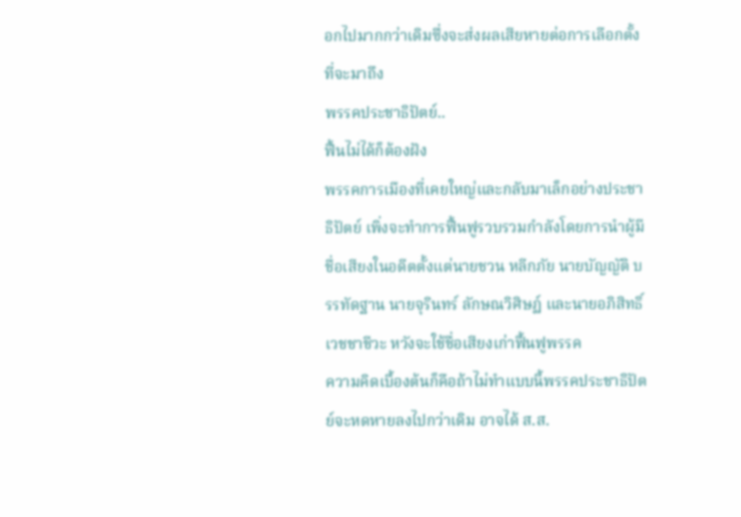อกไปมากกว่าเดิมซึ่งจะส่งผลเสียหายต่อการเลือกตั้งที่จะมาถึง
พรรคประชาธิปัตย์..
ฟื้นไม่ได้ก็ต้องฝัง
พรรคการเมืองที่เคยใหญ่และกลับมาเล็กอย่างประชาธิปัตย์ เพิ่งจะทำการฟื้นฟูรวบรวมกำลังโดยการนำผู้มีชื่อเสียงในอดีตตั้งแต่นายชวน หลีกภัย นายบัญญัติ บรรทัดฐาน นายจุรินทร์ ลักษณวิศิษฏ์ และนายอภิสิทธิ์ เวชชาชีวะ หวังจะใช้ชื่อเสียงเก่าฟื้นฟูพรรค
ความคิดเบื้องต้นก็คือถ้าไม่ทำแบบนี้พรรคประชาธิปัตย์จะหดหายลงไปกว่าเดิม อาจได้ ส.ส.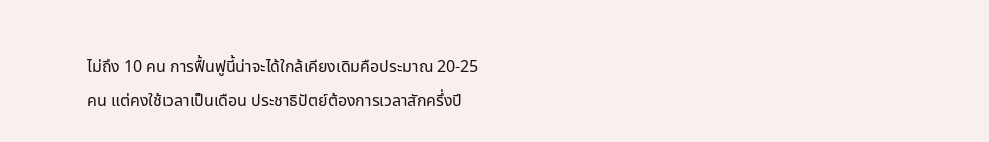ไม่ถึง 10 คน การฟื้นฟูนี้น่าจะได้ใกล้เคียงเดิมคือประมาณ 20-25 คน แต่คงใช้เวลาเป็นเดือน ประชาธิปัตย์ต้องการเวลาสักครึ่งปี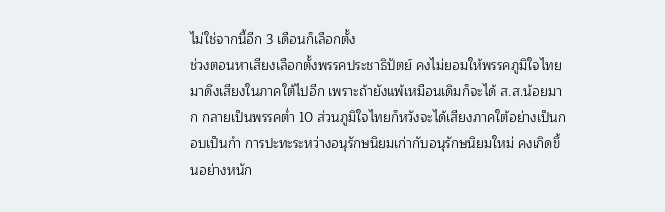ไม่ใช่จากนี้อีก 3 เดือนก็เลือกตั้ง
ช่วงตอนหาเสียงเลือกตั้งพรรคประชาธิปัตย์ คงไม่ยอมให้พรรคภูมิใจไทยมาดึงเสียงในภาคใต้ไปอีก เพราะถ้ายังแพ้เหมือนเดิมก็จะได้ ส.ส.น้อยมาก กลายเป็นพรรคต่ำ 10 ส่วนภูมิใจไทยก็หวังจะได้เสียงภาคใต้อย่างเป็นกอบเป็นกำ การปะทะระหว่างอนุรักษนิยมเก่ากับอนุรักษนิยมใหม่ คงเกิดขึ้นอย่างหนัก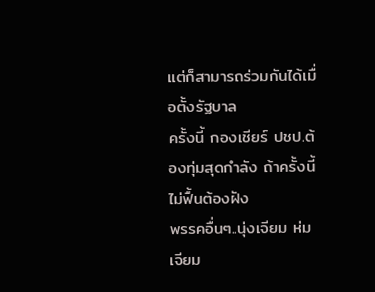แต่ก็สามารถร่วมกันได้เมื่อตั้งรัฐบาล
ครั้งนี้ กองเชียร์ ปชป.ต้องทุ่มสุดกำลัง ถ้าครั้งนี้ไม่ฟื้นต้องฝัง
พรรคอื่นๆ..นุ่งเจียม ห่มเจียม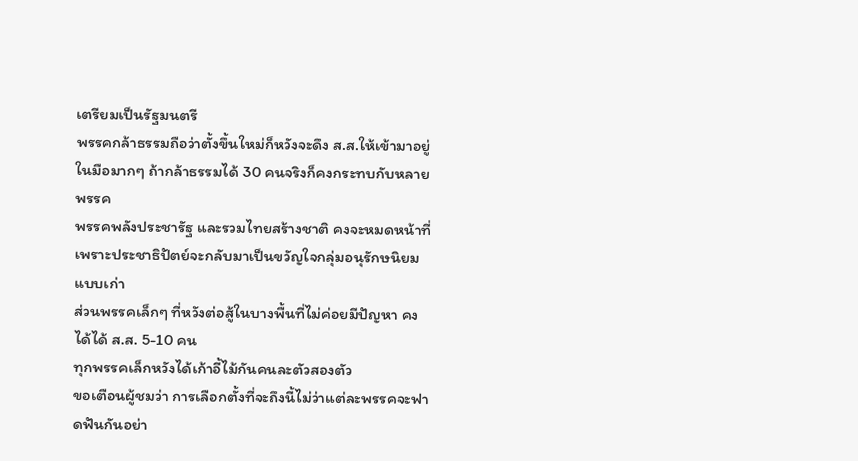เตรียมเป็นรัฐมนตรี
พรรคกล้าธรรมถือว่าตั้งขึ้นใหม่ก็หวังจะดึง ส.ส.ให้เข้ามาอยู่ในมือมากๆ ถ้ากล้าธรรมได้ 30 คนจริงก็คงกระทบกับหลายพรรค
พรรคพลังประชารัฐ และรวมไทยสร้างชาติ คงจะหมดหน้าที่เพราะประชาธิปัตย์จะกลับมาเป็นขวัญใจกลุ่มอนุรักษนิยมแบบเก่า
ส่วนพรรคเล็กๆ ที่หวังต่อสู้ในบางพื้นที่ไม่ค่อยมีปัญหา คงได้ได้ ส.ส. 5-10 คน
ทุกพรรคเล็กหวังได้เก้าอี้ไม้กันคนละตัวสองตัว
ขอเตือนผู้ชมว่า การเลือกตั้งที่จะถึงนี้ไม่ว่าแต่ละพรรคจะฟาดฟันกันอย่า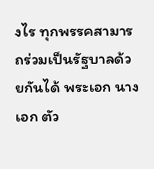งไร ทุกพรรคสามารถร่วมเป็นรัฐบาลด้วยกันได้ พระเอก นางเอก ตัว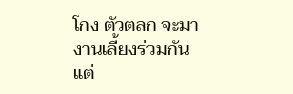โกง ตัวตลก จะมางานเลี้ยงร่วมกัน แต่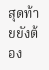สุดท้ายยังต้อง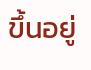ขึ้นอยู่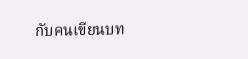กับคนเขียนบท